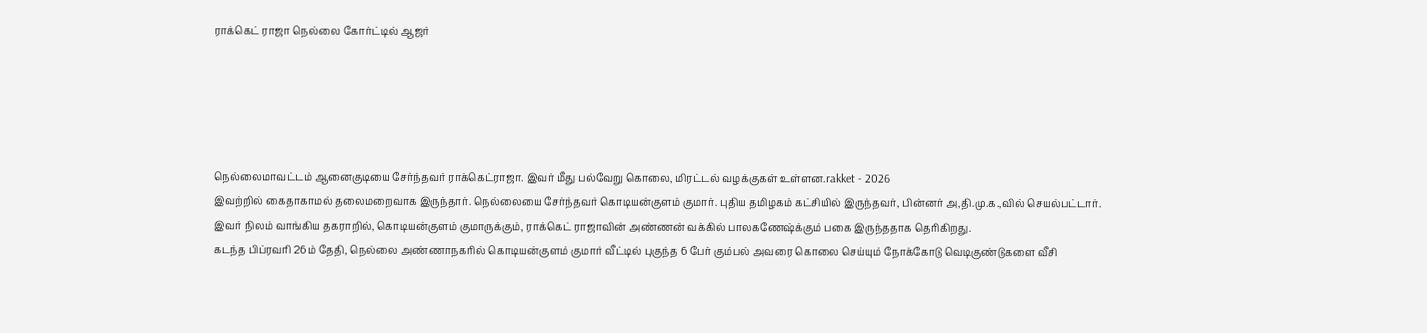ராக்கெட் ராஜா நெல்லை கோர்ட்டில் ஆஜர்





நெல்லைமாவட்டம் ஆனைகுடியை சேர்ந்தவர் ராக்கெட்ராஜா. இவர் மீது பல்வேறு கொலை, மிரட்டல் வழக்குகள் உள்ளன.rakket - 2026
இவற்றில் கைதாகாமல் தலைமறைவாக இருந்தார். நெல்லையை சேர்ந்தவர் கொடியன்குளம் குமார். புதிய தமிழகம் கட்சியில் இருந்தவர், பின்னர் அ,தி.மு.க.,வில் செயல்பட்டார்.
இவர் நிலம் வாங்கிய தகராறில், கொடியன்குளம் குமாருக்கும், ராக்கெட் ராஜாவின் அண்ணன் வக்கில் பாலகணேஷ்க்கும் பகை இருந்ததாக தெரிகிறது.
கடந்த பிப்ரவரி 26ம் தேதி, நெல்லை அண்ணாநகரில் கொடியன்குளம் குமார் வீட்டில் புகுந்த 6 பேர் கும்பல் அவரை கொலை செய்யும் நோக்கோடு வெடிகுண்டுகளை வீசி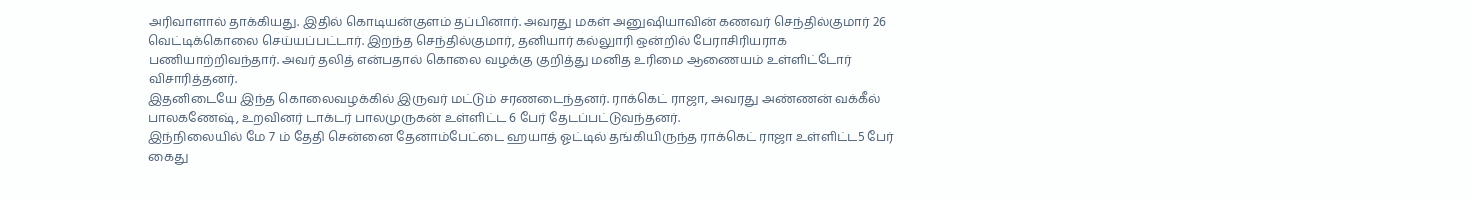அரிவாளால் தாக்கியது. இதில் கொடியன்குளம் தப்பினார். அவரது மகள் அனுஷியாவின் கணவர் செந்தில்குமார் 26 வெட்டிக்கொலை செய்யப்பட்டார். இறந்த செந்தில்குமார், தனியார் கல்லுாரி ஒன்றில் பேராசிரியராக பணியாற்றிவந்தார். அவர் தலித் என்பதால் கொலை வழக்கு குறித்து மனித உரிமை ஆணையம் உள்ளிட்டோர் விசாரித்தனர்.
இதனிடையே இந்த கொலைவழக்கில் இருவர் மட்டும் சரணடைந்தனர். ராக்கெட் ராஜா, அவரது அண்ணன் வக்கீல் பாலகணேஷ், உறவினர் டாக்டர் பாலமுருகன் உள்ளிட்ட 6 பேர் தேடப்பட்டுவந்தனர்.
இந்நிலையில் மே 7 ம் தேதி சென்னை தேனாம்பேட்டை ஹயாத் ஓட்டில் தங்கியிருந்த ராக்கெட் ராஜா உள்ளிட்ட5 பேர் கைது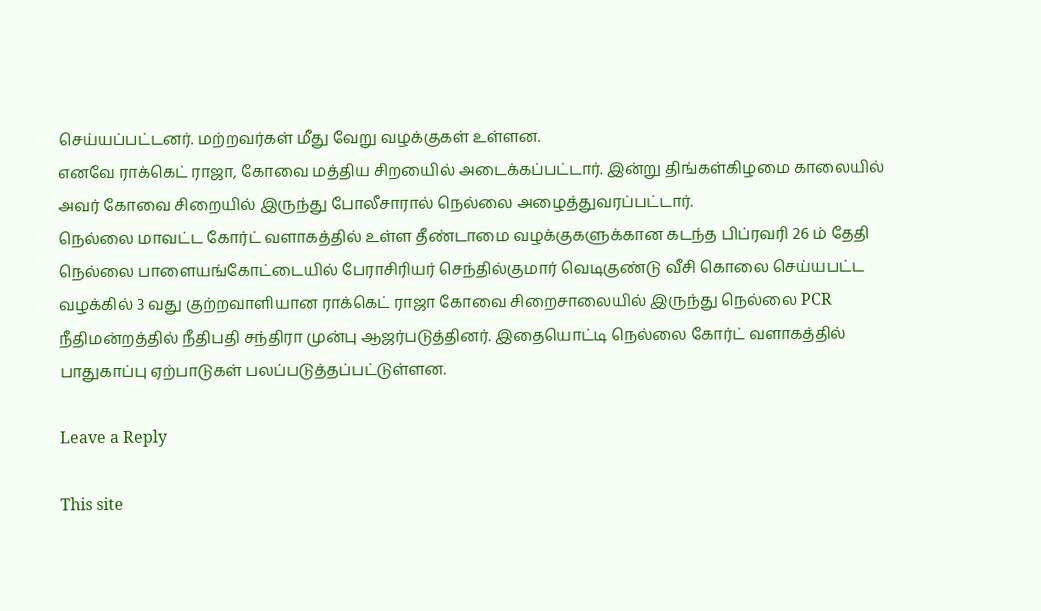செய்யப்பட்டனர். மற்றவர்கள் மீது வேறு வழக்குகள் உள்ளன.
எனவே ராக்கெட் ராஜா, கோவை மத்திய சிறயைில் அடைக்கப்பட்டார். இன்று திங்கள்கிழமை காலையில் அவர் கோவை சிறையில் இருந்து போலீசாரால் நெல்லை அழைத்துவரப்பட்டார்.
நெல்லை மாவட்ட கோர்ட் வளாகத்தில் உள்ள தீண்டாமை வழக்குகளுக்கான கடந்த பிப்ரவரி 26 ம் தேதி நெல்லை பாளையங்கோட்டையில் பேராசிரியர் செந்தில்குமார் வெடிகுண்டு வீசி கொலை செய்யபட்ட வழக்கில் 3 வது குற்றவாளியான ராக்கெட் ராஜா கோவை சிறைசாலையில் இருந்து நெல்லை PCR நீதிமன்றத்தில் நீதிபதி சந்திரா முன்பு ஆஜர்படுத்தினர். இதையொட்டி நெல்லை கோர்ட் வளாகத்தில் பாதுகாப்பு ஏற்பாடுகள் பலப்படுத்தப்பட்டுள்ளன.

Leave a Reply

This site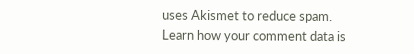uses Akismet to reduce spam. Learn how your comment data is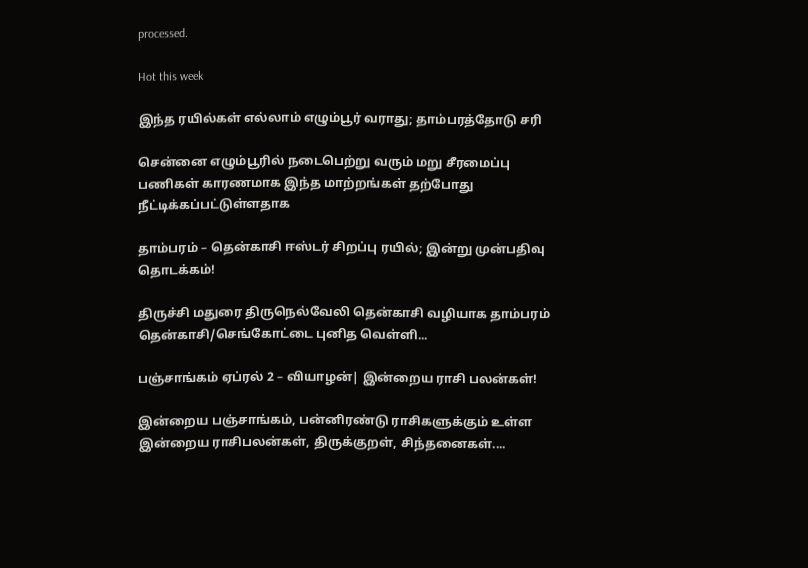processed.

Hot this week

இந்த ரயில்கள் எல்லாம் எழும்பூர் வராது; தாம்பரத்தோடு சரி

சென்னை எழும்பூரில் நடைபெற்று வரும் மறு சீரமைப்பு பணிகள் காரணமாக இந்த மாற்றங்கள் தற்போது நீட்டிக்கப்பட்டுள்ளதாக‌

தாம்பரம் – தென்காசி ஈஸ்டர் சிறப்பு ரயில்; இன்று முன்பதிவு தொடக்கம்!

திருச்சி மதுரை திருநெல்வேலி தென்காசி வழியாக தாம்பரம் தென்காசி/செங்கோட்டை புனித வெள்ளி...

பஞ்சாங்கம் ஏப்ரல் 2 – வியாழன்| இன்றைய ராசி பலன்கள்!

இன்றைய பஞ்சாங்கம், பன்னிரண்டு ராசிகளுக்கும் உள்ள இன்றைய ராசிபலன்கள், திருக்குறள், சிந்தனைகள்....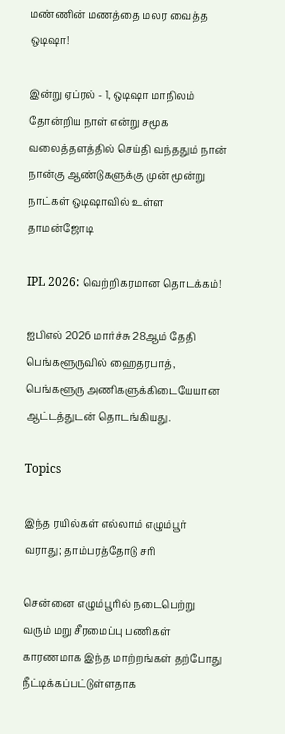மண்ணின் மணத்தை மலர வைத்த ஒடிஷா!

இன்று ஏப்ரல் - 1, ஒடிஷா மாநிலம் தோன்றிய நாள் என்று சமூக வலைத்தளத்தில் செய்தி வந்ததும் நான் நான்கு ஆண்டுகளுக்கு முன் மூன்று நாட்கள் ஒடிஷாவில் உள்ள தாமன்ஜோடி

IPL 2026: வெற்றிகரமான தொடக்கம்!

ஐபிஎல் 2026 மார்ச்சு 28ஆம் தேதி பெங்களூருவில் ஹைதரபாத், பெங்களூரு அணிகளுக்கிடையேயான ஆட்டத்துடன் தொடங்கியது.

Topics

இந்த ரயில்கள் எல்லாம் எழும்பூர் வராது; தாம்பரத்தோடு சரி

சென்னை எழும்பூரில் நடைபெற்று வரும் மறு சீரமைப்பு பணிகள் காரணமாக இந்த மாற்றங்கள் தற்போது நீட்டிக்கப்பட்டுள்ளதாக‌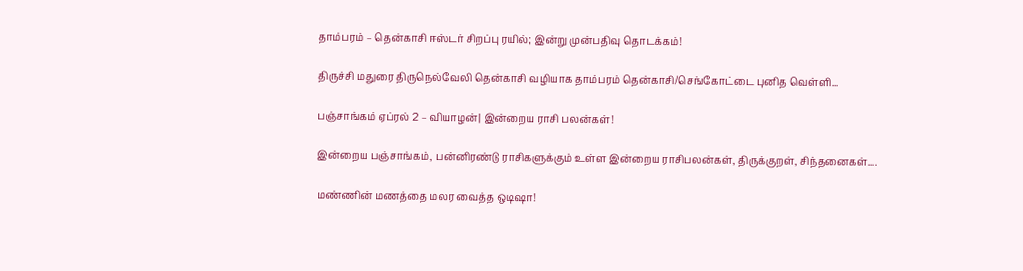தாம்பரம் – தென்காசி ஈஸ்டர் சிறப்பு ரயில்; இன்று முன்பதிவு தொடக்கம்!

திருச்சி மதுரை திருநெல்வேலி தென்காசி வழியாக தாம்பரம் தென்காசி/செங்கோட்டை புனித வெள்ளி...

பஞ்சாங்கம் ஏப்ரல் 2 – வியாழன்| இன்றைய ராசி பலன்கள்!

இன்றைய பஞ்சாங்கம், பன்னிரண்டு ராசிகளுக்கும் உள்ள இன்றைய ராசிபலன்கள், திருக்குறள், சிந்தனைகள்....

மண்ணின் மணத்தை மலர வைத்த ஒடிஷா!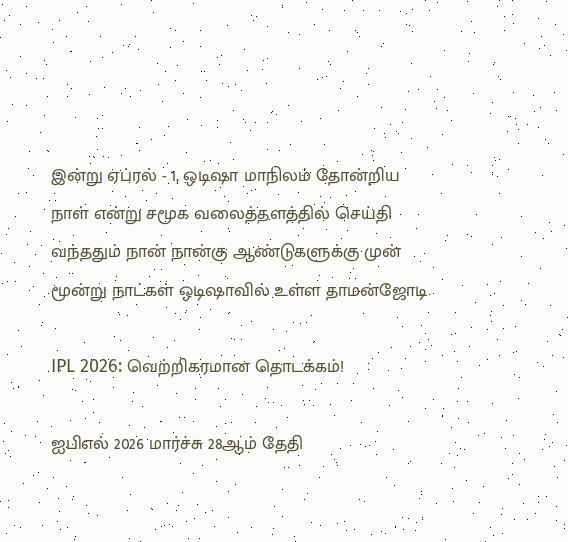இன்று ஏப்ரல் - 1, ஒடிஷா மாநிலம் தோன்றிய நாள் என்று சமூக வலைத்தளத்தில் செய்தி வந்ததும் நான் நான்கு ஆண்டுகளுக்கு முன் மூன்று நாட்கள் ஒடிஷாவில் உள்ள தாமன்ஜோடி

IPL 2026: வெற்றிகரமான தொடக்கம்!

ஐபிஎல் 2026 மார்ச்சு 28ஆம் தேதி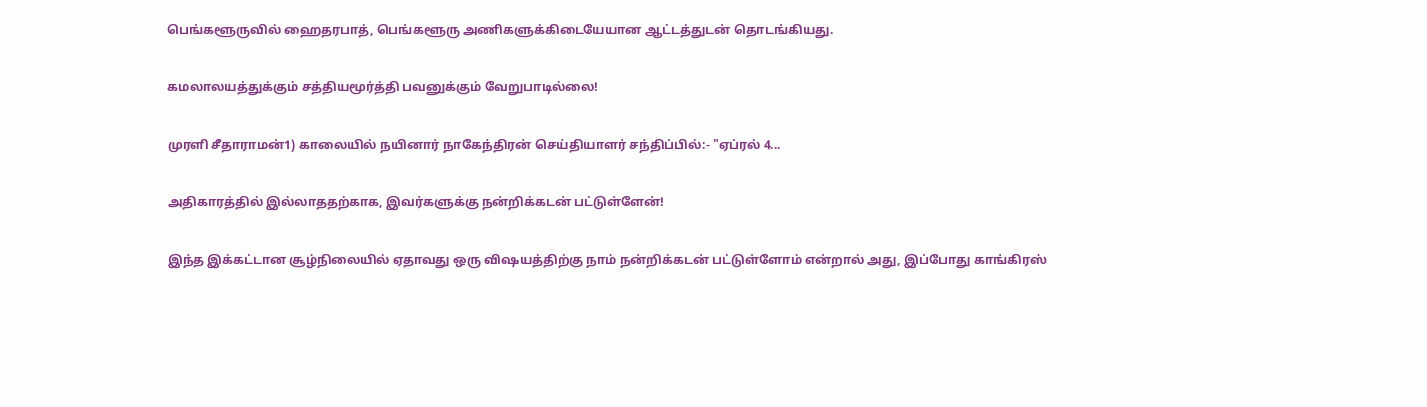பெங்களூருவில் ஹைதரபாத், பெங்களூரு அணிகளுக்கிடையேயான ஆட்டத்துடன் தொடங்கியது.

கமலாலயத்துக்கும் சத்தியமூர்த்தி பவனுக்கும் வேறுபாடில்லை!

முரளி சீதாராமன்1) காலையில் நயினார் நாகேந்திரன் செய்தியாளர் சந்திப்பில்:- "ஏப்ரல் 4...

அதிகாரத்தில் இல்லாததற்காக, இவர்களுக்கு நன்றிக்கடன் பட்டுள்ளேன்!

இந்த இக்கட்டான சூழ்நிலையில் ஏதாவது ஒரு விஷயத்திற்கு நாம் நன்றிக்கடன் பட்டுள்ளோம் என்றால் அது, இப்போது காங்கிரஸ்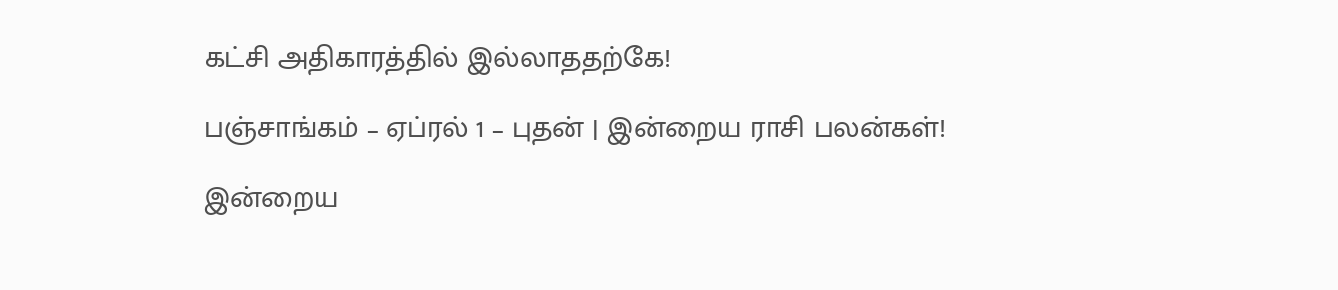கட்சி அதிகாரத்தில் இல்லாததற்கே!

பஞ்சாங்கம் – ஏப்ரல் 1 – புதன் | இன்றைய ராசி பலன்கள்!

இன்றைய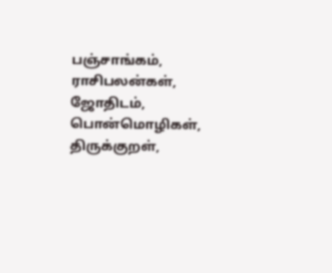பஞ்சாங்கம், ராசிபலன்கள், ஜோதிடம், பொன்மொழிகள், திருக்குறள்,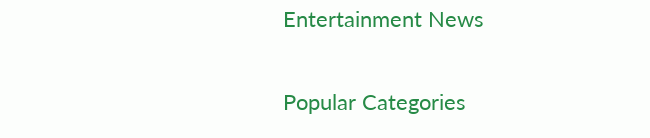Entertainment News

Popular Categories